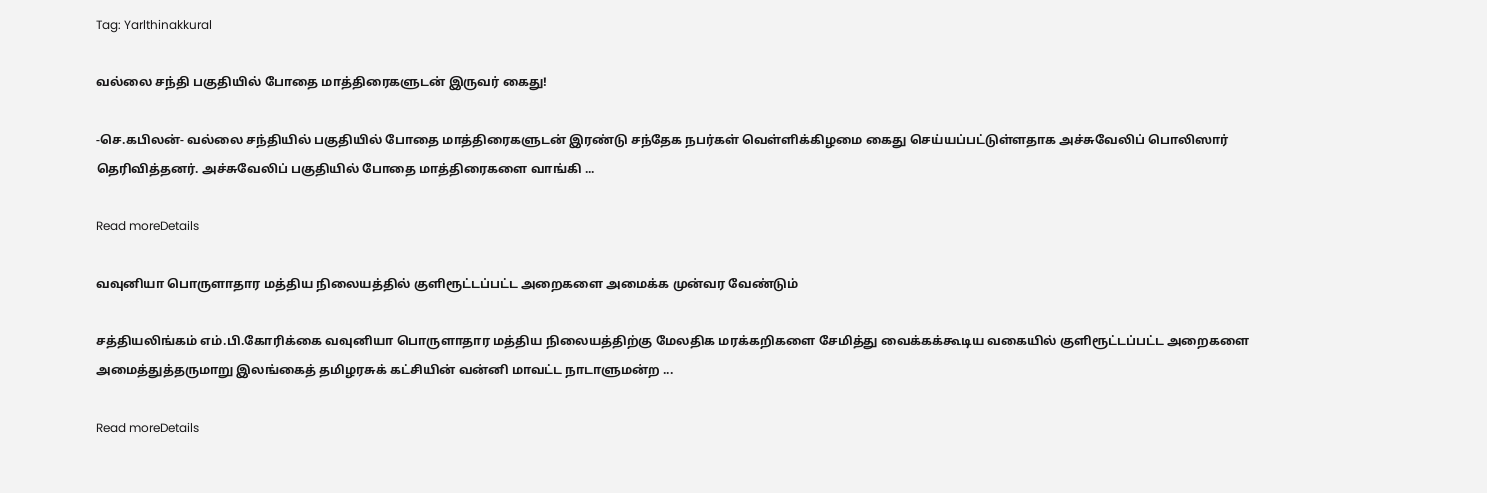Tag: Yarlthinakkural

வல்லை சந்தி பகுதியில் போதை மாத்திரைகளுடன் இருவர் கைது!

-செ.கபிலன்- வல்லை சந்தியில் பகுதியில் போதை மாத்திரைகளுடன் இரண்டு சந்தேக நபர்கள் வெள்ளிக்கிழமை கைது செய்யப்பட்டுள்ளதாக அச்சுவேலிப் பொலிஸார் தெரிவித்தனர். அச்சுவேலிப் பகுதியில் போதை மாத்திரைகளை வாங்கி ...

Read moreDetails

வவுனியா பொருளாதார மத்திய நிலையத்தில் குளிரூட்டப்பட்ட அறைகளை அமைக்க முன்வர வேண்டும்

சத்தியலிங்கம் எம்.பி.கோரிக்கை வவுனியா பொருளாதார மத்திய நிலையத்திற்கு மேலதிக மரக்கறிகளை சேமித்து வைக்கக்கூடிய வகையில் குளிரூட்டப்பட்ட அறைகளை அமைத்துத்தருமாறு இலங்கைத் தமிழரசுக் கட்சியின் வன்னி மாவட்ட நாடாளுமன்ற ...

Read moreDetails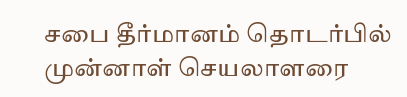சபை தீர்மானம் தொடர்பில் முன்னாள் செயலாளரை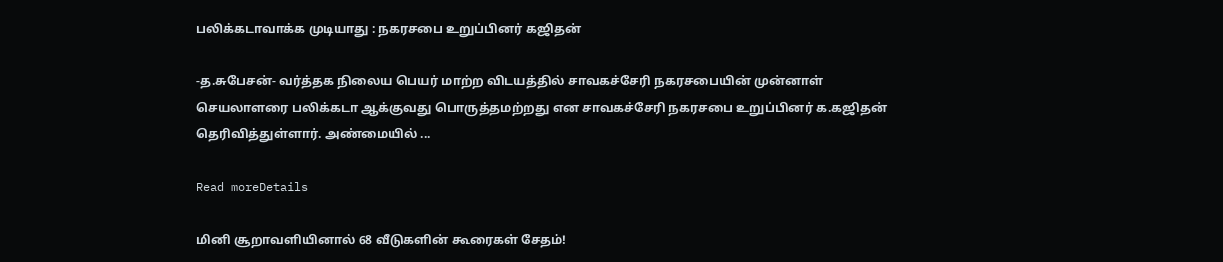பலிக்கடாவாக்க முடியாது : நகரசபை உறுப்பினர் கஜிதன்

-த.சுபேசன்- வர்த்தக நிலைய பெயர் மாற்ற விடயத்தில் சாவகச்சேரி நகரசபையின் முன்னாள் செயலாளரை பலிக்கடா ஆக்குவது பொருத்தமற்றது என சாவகச்சேரி நகரசபை உறுப்பினர் க.கஜிதன் தெரிவித்துள்ளார். அண்மையில் ...

Read moreDetails

மினி சூறாவளியினால் 68 வீடுகளின் கூரைகள் சேதம்!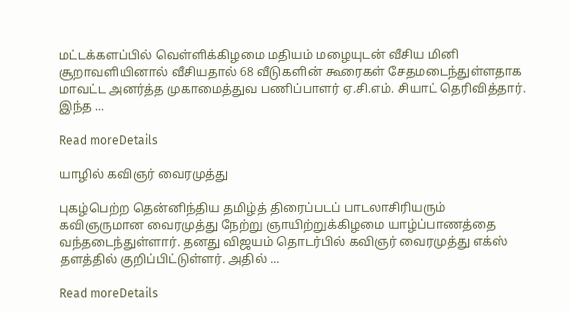மட்டக்களப்பில் வெள்ளிக்கிழமை மதியம் மழையுடன் வீசிய மினி சூறாவளியினால் வீசியதால் 68 வீடுகளின் கூரைகள் சேதமடைந்துள்ளதாக மாவட்ட அனர்த்த முகாமைத்துவ பணிப்பாளர் ஏ.சி.எம். சியாட் தெரிவித்தார். இந்த ...

Read moreDetails

யாழில் கவிஞர் வைரமுத்து

புகழ்பெற்ற தென்னிந்திய தமிழ்த் திரைப்படப் பாடலாசிரியரும் கவிஞருமான வைரமுத்து நேற்று ஞாயிற்றுக்கிழமை யாழ்ப்பாணத்தை வந்தடைந்துள்ளார். தனது விஜயம் தொடர்பில் கவிஞர் வைரமுத்து எக்ஸ் தளத்தில் குறிப்பிட்டுள்ளர். அதில் ...

Read moreDetails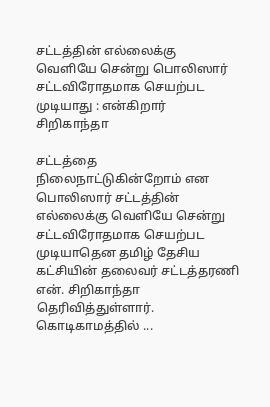சட்டத்தின் எல்லைக்கு வெளியே சென்று பொலிஸார் சட்டவிரோதமாக செயற்பட முடியாது : என்கிறார் சிறிகாந்தா

சட்டத்தை நிலைநாட்டுகின்றோம் என பொலிஸார் சட்டத்தின் எல்லைக்கு வெளியே சென்று சட்டவிரோதமாக செயற்பட முடியாதென தமிழ் தேசிய கட்சியின் தலைவர் சட்டத்தரணி என். சிறிகாந்தா தெரிவித்துள்ளார். கொடிகாமத்தில் ...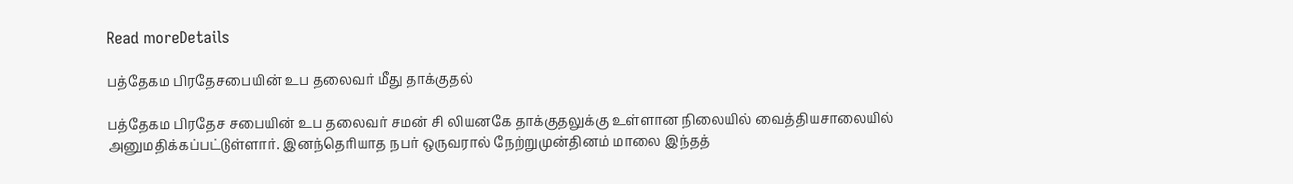Read moreDetails

பத்தேகம பிரதேசபையின் உப தலைவர் மீது தாக்குதல்

பத்தேகம பிரதேச சபையின் உப தலைவர் சமன் சி லியனகே தாக்குதலுக்கு உள்ளான நிலையில் வைத்தியசாலையில் அனுமதிக்கப்பட்டுள்ளார். இனந்தெரியாத நபர் ஒருவரால் நேற்றுமுன்தினம் மாலை இந்தத்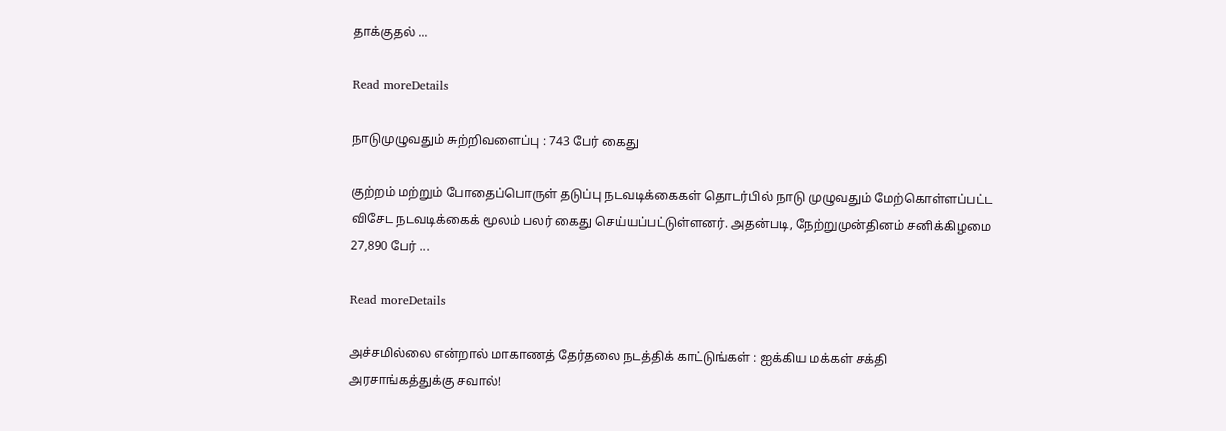தாக்குதல் ...

Read moreDetails

நாடுமுழுவதும் சுற்றிவளைப்பு : 743 பேர் கைது

குற்றம் மற்றும் போதைப்பொருள் தடுப்பு நடவடிக்கைகள் தொடர்பில் நாடு முழுவதும் மேற்கொள்ளப்பட்ட விசேட நடவடிக்கைக் மூலம் பலர் கைது செய்யப்பட்டுள்ளனர். அதன்படி, நேற்றுமுன்தினம் சனிக்கிழமை 27,890 பேர் ...

Read moreDetails

அச்சமில்லை என்றால் மாகாணத் தேர்தலை நடத்திக் காட்டுங்கள் : ஐக்கிய மக்கள் சக்தி அரசாங்கத்துக்கு சவால்!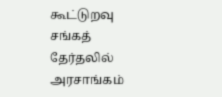கூட்டுறவு சங்கத் தேர்தலில் அரசாங்கம்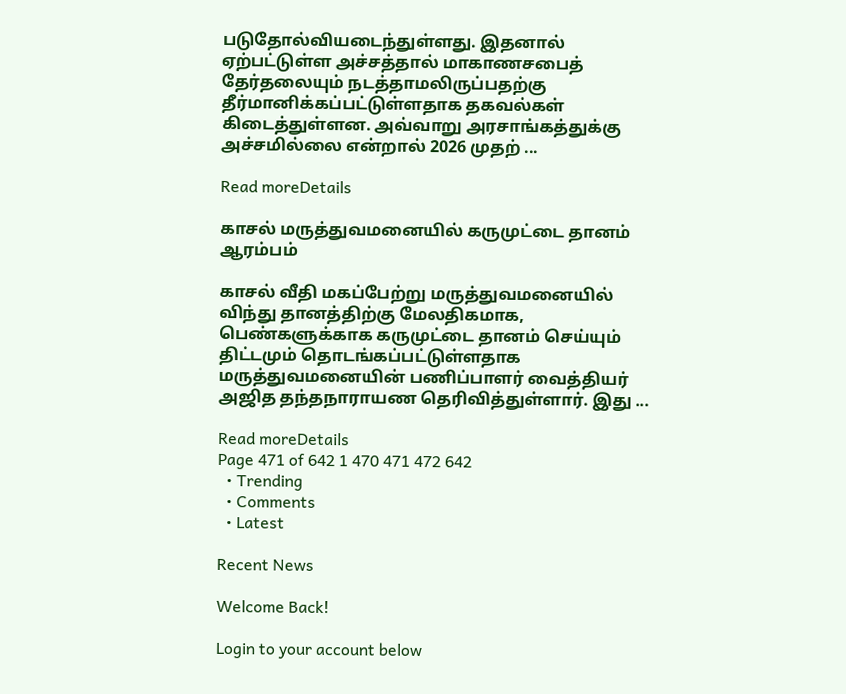படுதோல்வியடைந்துள்ளது. இதனால் ஏற்பட்டுள்ள அச்சத்தால் மாகாணசபைத் தேர்தலையும் நடத்தாமலிருப்பதற்கு தீர்மானிக்கப்பட்டுள்ளதாக தகவல்கள் கிடைத்துள்ளன. அவ்வாறு அரசாங்கத்துக்கு அச்சமில்லை என்றால் 2026 முதற் ...

Read moreDetails

காசல் மருத்துவமனையில் கருமுட்டை தானம் ஆரம்பம்

காசல் வீதி மகப்பேற்று மருத்துவமனையில் விந்து தானத்திற்கு மேலதிகமாக, பெண்களுக்காக கருமுட்டை தானம் செய்யும் திட்டமும் தொடங்கப்பட்டுள்ளதாக மருத்துவமனையின் பணிப்பாளர் வைத்தியர் அஜித தந்தநாராயண தெரிவித்துள்ளார். இது ...

Read moreDetails
Page 471 of 642 1 470 471 472 642
  • Trending
  • Comments
  • Latest

Recent News

Welcome Back!

Login to your account below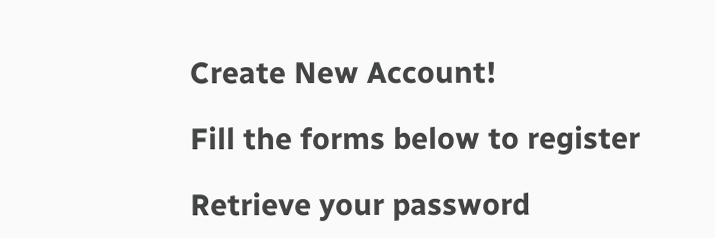Create New Account!

Fill the forms below to register

Retrieve your password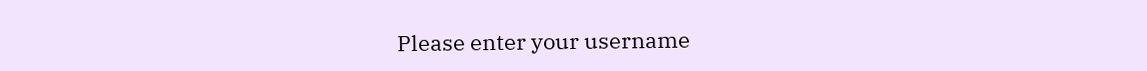Please enter your username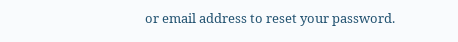or email address to reset your password.